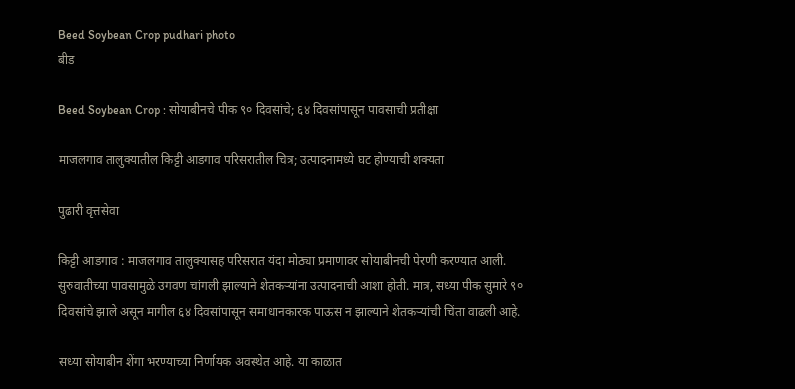Beed Soybean Crop pudhari photo
बीड

Beed Soybean Crop : सोयाबीनचे पीक ९० दिवसांचे; ६४ दिवसांपासून पावसाची प्रतीक्षा

माजलगाव तालुक्यातील किट्टी आडगाव परिसरातील चित्र; उत्पादनामध्ये घट होण्याची शक्यता

पुढारी वृत्तसेवा

किट्टी आडगाव : माजलगाव तालुक्यासह परिसरात यंदा मोठ्या प्रमाणावर सोयाबीनची पेरणी करण्यात आली. सुरुवातीच्या पावसामुळे उगवण चांगली झाल्याने शेतकऱ्यांना उत्पादनाची आशा होती. मात्र, सध्या पीक सुमारे ९० दिवसांचे झाले असून मागील ६४ दिवसांपासून समाधानकारक पाऊस न झाल्याने शेतकऱ्यांची चिंता वाढली आहे.

सध्या सोयाबीन शेंगा भरण्याच्या निर्णायक अवस्थेत आहे. या काळात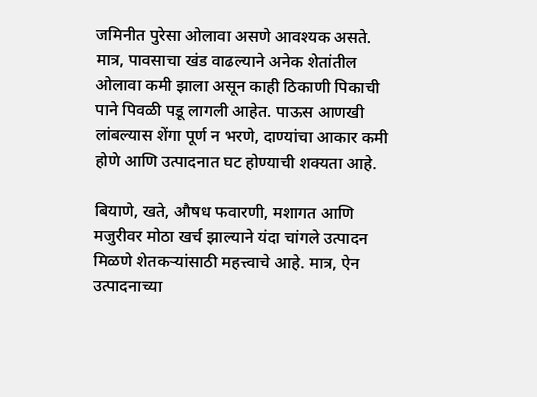जमिनीत पुरेसा ओलावा असणे आवश्यक असते. मात्र, पावसाचा खंड वाढल्याने अनेक शेतांतील ओलावा कमी झाला असून काही ठिकाणी पिकाची पाने पिवळी पडू लागली आहेत. पाऊस आणखी लांबल्यास शेंगा पूर्ण न भरणे, दाण्यांचा आकार कमी होणे आणि उत्पादनात घट होण्याची शक्यता आहे.

बियाणे, खते, औषध फवारणी, मशागत आणि मजुरीवर मोठा खर्च झाल्याने यंदा चांगले उत्पादन मिळणे शेतकऱ्यांसाठी महत्त्वाचे आहे. मात्र, ऐन उत्पादनाच्या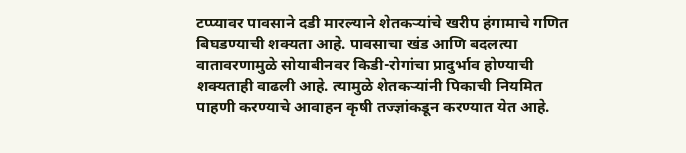टप्प्यावर पावसाने दडी मारल्याने शेतकऱ्यांचे खरीप हंगामाचे गणित बिघडण्याची शक्यता आहे. पावसाचा खंड आणि बदलत्या वातावरणामुळे सोयाबीनवर किडी-रोगांचा प्रादुर्भाव होण्याची शक्यताही वाढली आहे. त्यामुळे शेतकऱ्यांनी पिकाची नियमित पाहणी करण्याचे आवाहन कृषी तज्ज्ञांकडून करण्यात येत आहे.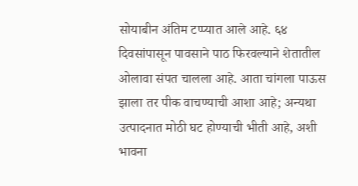सोयाबीन अंतिम टप्प्यात आले आहे. ६४ दिवसांपासून पावसाने पाठ फिरवल्याने शेतातील ओलावा संपत चालला आहे. आता चांगला पाऊस झाला तर पीक वाचण्याची आशा आहे; अन्यथा उत्पादनात मोठी घट होण्याची भीती आहे, अशी भावना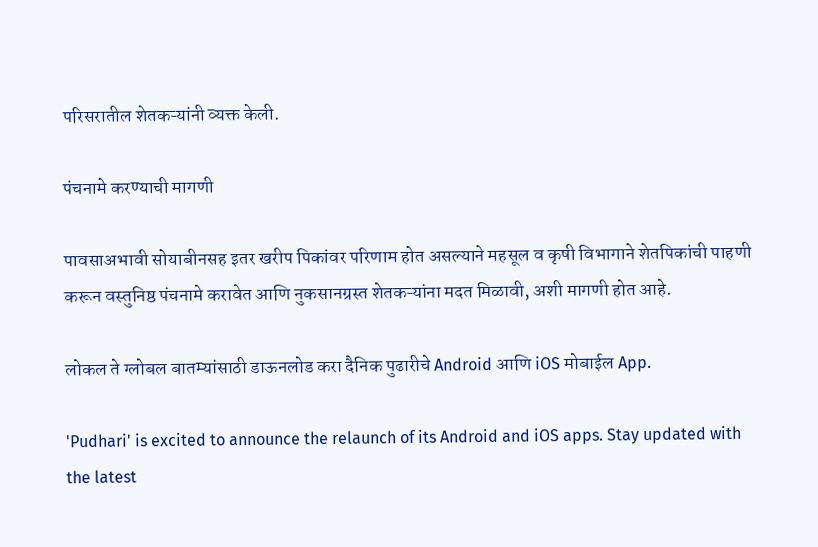परिसरातील शेतकऱ्यांनी व्यक्त केली.

पंचनामे करण्याची मागणी

पावसाअभावी सोयाबीनसह इतर खरीप पिकांवर परिणाम होत असल्याने महसूल व कृषी विभागाने शेतपिकांची पाहणी करून वस्तुनिष्ठ पंचनामे करावेत आणि नुकसानग्रस्त शेतकऱ्यांना मदत मिळावी, अशी मागणी होत आहे.

लोकल ते ग्लोबल बातम्यांसाठी डाऊनलोड करा दैनिक पुढारीचे Android आणि iOS मोबाईल App.

'Pudhari' is excited to announce the relaunch of its Android and iOS apps. Stay updated with the latest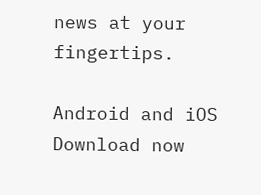news at your fingertips.

Android and iOS Download now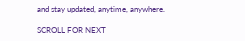and stay updated, anytime, anywhere.

SCROLL FOR NEXT